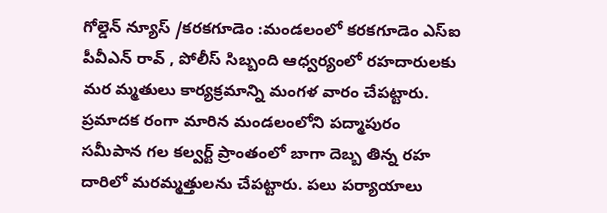గోల్డెన్ న్యూస్ /కరకగూడెం :మండలంలో కరకగూడెం ఎస్ఐ పీవీఎన్ రావ్ , పోలీస్ సిబ్బంది ఆధ్వర్యంలో రహదారులకు మర మ్మతులు కార్యక్రమాన్ని మంగళ వారం చేపట్టారు. ప్రమాదక రంగా మారిన మండలంలోని పద్మాపురం సమీపాన గల కల్వర్ట్ ప్రాంతంలో బాగా దెబ్బ తిన్న రహ దారిలో మరమ్మత్తులను చేపట్టారు. పలు పర్యాయాలు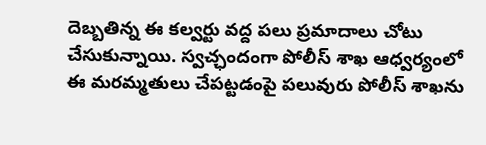దెబ్బతిన్న ఈ కల్వర్టు వద్ద పలు ప్రమాదాలు చోటు చేసుకున్నాయి. స్వచ్ఛందంగా పోలీస్ శాఖ ఆధ్వర్యంలో ఈ మరమ్మతులు చేపట్టడంపై పలువురు పోలీస్ శాఖను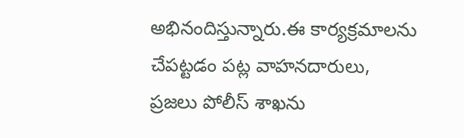అభినందిస్తున్నారు.ఈ కార్యక్రమాలను చేపట్టడం పట్ల వాహనదారులు, ప్రజలు పోలీస్ శాఖను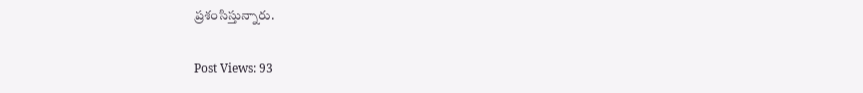ప్రశంసిస్తున్నారు.

Post Views: 93